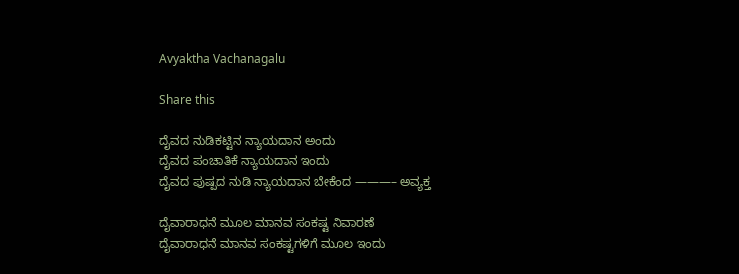Avyaktha Vachanagalu

Share this

ದೈವದ ನುಡಿಕಟ್ಟಿನ ನ್ಯಾಯದಾನ ಅಂದು
ದೈವದ ಪಂಚಾತಿಕೆ ನ್ಯಾಯದಾನ ಇಂದು
ದೈವದ ಪುಷ್ಪದ ನುಡಿ ನ್ಯಾಯದಾನ ಬೇಕೆಂದ ———– ಅವ್ಯಕ್ತ

ದೈವಾರಾಧನೆ ಮೂಲ ಮಾನವ ಸಂಕಷ್ಟ ನಿವಾರಣೆ
ದೈವಾರಾಧನೆ ಮಾನವ ಸಂಕಷ್ಟಗಳಿಗೆ ಮೂಲ ಇಂದು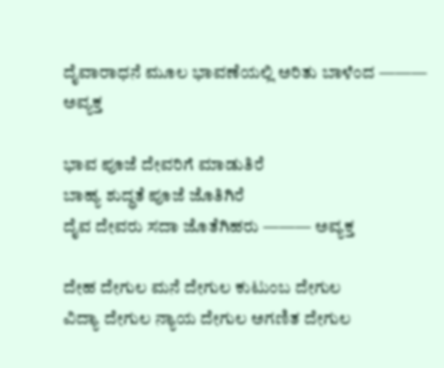ದೈವಾರಾಧನೆ ಮೂಲ ಭಾವಣೆಯಲ್ಲಿ ಅರಿತು ಬಾಳೆಂದ ——— ಅವ್ಯಕ್ತ

ಭಾವ ಪೂಜೆ ದೇವರಿಗೆ ಮಾಡುತಿರೆ
ಬಾಹ್ಯ ಶುದ್ಧತೆ ಪೂಜೆ ಜೊತಿಗಿರೆ
ದೈವ ದೇವರು ಸದಾ ಜೊತೆಗಿಹರು ——— ಅವ್ಯಕ್ತ

ದೇಹ ದೇಗುಲ ಮನೆ ದೇಗುಲ ಕುಟುಂಬ ದೇಗುಲ
ವಿದ್ಯಾ ದೇಗುಲ ನ್ಯಾಯ ದೇಗುಲ ಅಗಣಿತ ದೇಗುಲ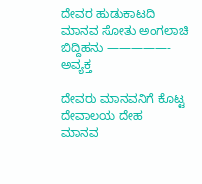ದೇವರ ಹುಡುಕಾಟದಿ ಮಾನವ ಸೋತು ಅಂಗಲಾಚಿ ಬಿದ್ದಿಹನು —————- ಅವ್ಯಕ್ತ

ದೇವರು ಮಾನವನಿಗೆ ಕೊಟ್ಟ ದೇವಾಲಯ ದೇಹ
ಮಾನವ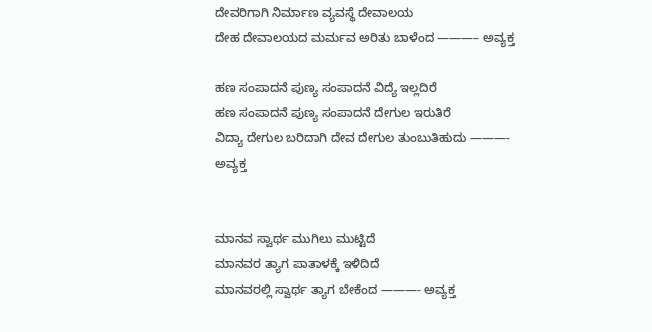ದೇವರಿಗಾಗಿ ನಿರ್ಮಾಣ ವ್ಯವಸ್ಥೆ ದೇವಾಲಯ
ದೇಹ ದೇವಾಲಯದ ಮರ್ಮವ ಅರಿತು ಬಾಳೆಂದ ———– ಅವ್ಯಕ್ತ

ಹಣ ಸಂಪಾದನೆ ಪುಣ್ಯ ಸಂಪಾದನೆ ವಿದ್ಯೆ ಇಲ್ಲದಿರೆ
ಹಣ ಸಂಪಾದನೆ ಪುಣ್ಯ ಸಂಪಾದನೆ ದೇಗುಲ ಇರುತಿರೆ
ವಿದ್ಯಾ ದೇಗುಲ ಬರಿದಾಗಿ ದೇವ ದೇಗುಲ ತುಂಬುತಿಹುದು ———- ಅವ್ಯಕ್ತ


ಮಾನವ ಸ್ವಾರ್ಥ ಮುಗಿಲು ಮುಟ್ಟಿದೆ
ಮಾನವರ ತ್ಯಾಗ ಪಾತಾಳಕ್ಕೆ ಇಳಿದಿದೆ
ಮಾನವರಲ್ಲಿ ಸ್ವಾರ್ಥ ತ್ಯಾಗ ಬೇಕೆಂದ ———- ಅವ್ಯಕ್ತ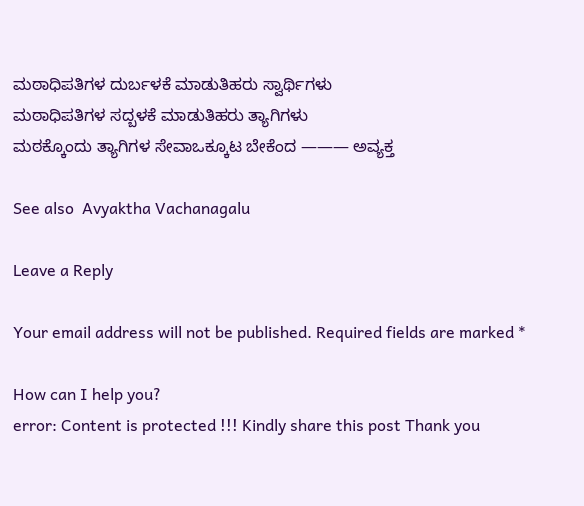ಮಠಾಧಿಪತಿಗಳ ದುರ್ಬಳಕೆ ಮಾಡುತಿಹರು ಸ್ವಾರ್ಥಿಗಳು
ಮಠಾಧಿಪತಿಗಳ ಸದ್ಬಳಕೆ ಮಾಡುತಿಹರು ತ್ಯಾಗಿಗಳು
ಮಠಕ್ಕೊಂದು ತ್ಯಾಗಿಗಳ ಸೇವಾಒಕ್ಕೂಟ ಬೇಕೆಂದ ——— ಅವ್ಯಕ್ತ

See also  Avyaktha Vachanagalu

Leave a Reply

Your email address will not be published. Required fields are marked *

How can I help you?
error: Content is protected !!! Kindly share this post Thank you